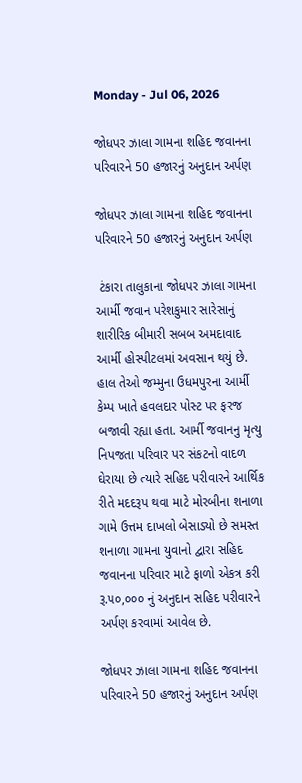Monday - Jul 06, 2026

જોધપર ઝાલા ગામના શહિદ જવાનના પરિવારને 50 હજારનું અનુદાન અર્પણ

જોધપર ઝાલા ગામના શહિદ જવાનના પરિવારને 50 હજારનું અનુદાન અર્પણ

 ટંકારા તાલુકાના જોધપર ઝાલા ગામના આર્મી જવાન પરેશકુમાર સારેસાનું શારીરિક બીમારી સબબ અમદાવાદ આર્મી હોસ્પીટલમાં અવસાન થયું છે. હાલ તેઓ જમ્મુના ઉધમપુરના આર્મી કેમ્પ ખાતે હવલદાર પોસ્ટ પર ફરજ બજાવી રહ્યા હતા. આર્મી જવાનનુ મૃત્યુ નિપજતા પરિવાર પર સંકટનો વાદળ ઘેરાયા છે ત્યારે સહિદ પરીવારને આર્થિક રીતે મદદરૂપ થવા માટે મોરબીના શનાળા ગામે ઉત્તમ દાખલો બેસાડ્યો છે સમસ્ત શનાળા ગામના યુવાનો દ્વારા સહિદ જવાનના પરિવાર માટે ફાળો એકત્ર કરી રૂ.૫૦,૦૦૦ નું અનુદાન સહિદ પરીવારને અર્પણ કરવામાં આવેલ છે.

જોધપર ઝાલા ગામના શહિદ જવાનના પરિવારને 50 હજારનું અનુદાન અર્પણ